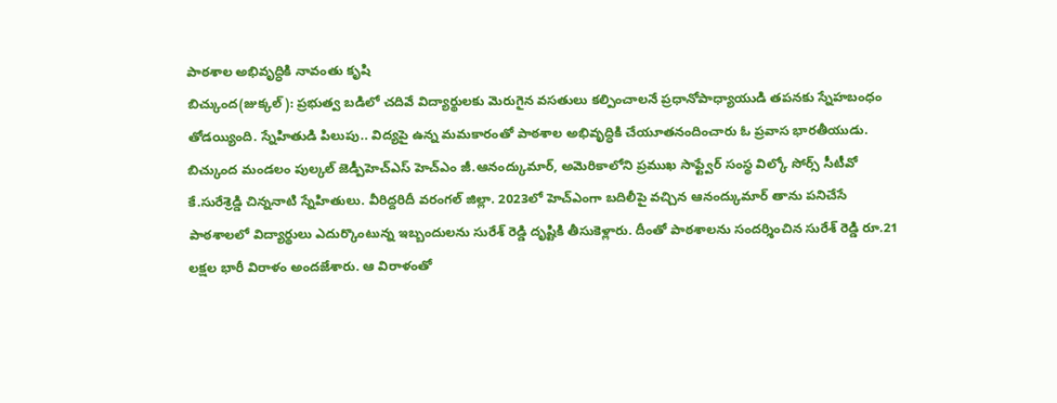పాఠశాల అభివృద్ధికి నావంతు కృషి
బిచ్కుంద(జుక్కల్): ప్రభుత్వ బడిలో చదివే విద్యార్థులకు మెరుగైన వసతులు కల్పించాలనే ప్రధానోపాధ్యాయుడి తపనకు స్నేహబంధం తోడయ్యింది. స్నేహితుడి పిలుపు.. విద్యపై ఉన్న మమకారంతో పాఠశాల అభివృద్ధికి చేయూతనందించారు ఓ ప్రవాస భారతీయుడు. బిచ్కుంద మండలం పుల్కల్ జెడ్పీహెచ్ఎస్ హెచ్ఎం జీ.ఆనంద్కుమార్, అమెరికాలోని ప్రముఖ సాఫ్ట్వేర్ సంస్థ విల్కో సోర్స్ సీటీవో కే.సురేశ్రెడ్డి చిన్ననాటి స్నేహితులు. వీరిద్దరిదీ వరంగల్ జిల్లా. 2023లో హెచ్ఎంగా బదిలీపై వచ్చిన ఆనంద్కుమార్ తాను పనిచేసే పాఠశాలలో విద్యార్థులు ఎదుర్కొంటున్న ఇబ్బందులను సురేశ్ రెడ్డి దృష్టికి తీసుకెళ్లారు. దీంతో పాఠశాలను సందర్శించిన సురేశ్ రెడ్డి రూ.21 లక్షల భారీ విరాళం అందజేశారు. ఆ విరాళంతో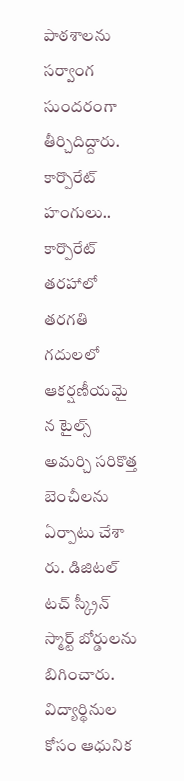పాఠశాలను సర్వాంగ సుందరంగా తీర్చిదిద్దారు.
కార్పొరేట్ హంగులు..
కార్పొరేట్ తరహాలో తరగతి గదులలో ఆకర్షణీయమై న టైల్స్ అమర్చి సరికొత్త బెంచీలను ఏర్పాటు చేశా రు. డిజిటల్ టచ్ స్క్రీన్ స్మార్ట్ బోర్డులను బిగించారు. విద్యార్థినుల కోసం ఆధునిక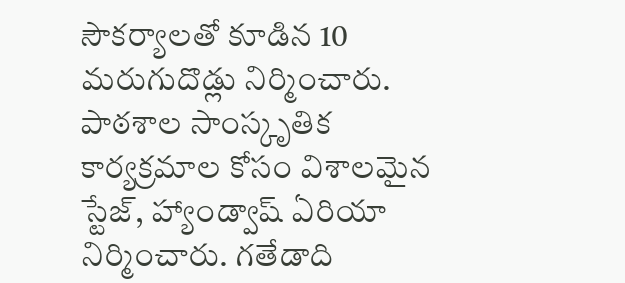సౌకర్యాలతో కూడిన 10 మరుగుదొడ్లు నిర్మించారు. పాఠశాల సాంస్కృతిక కార్యక్రమాల కోసం విశాలమైన స్టేజ్, హ్యాండ్వాష్ ఏరియా నిర్మించారు. గతేడాది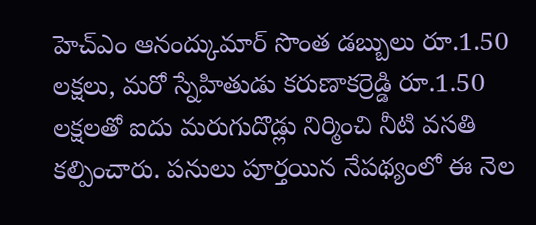హెచ్ఎం ఆనంద్కుమార్ సొంత డబ్బులు రూ.1.50 లక్షలు, మరో స్నేహితుడు కరుణాకర్రెడ్డి రూ.1.50 లక్షలతో ఐదు మరుగుదొడ్లు నిర్మించి నీటి వసతి కల్పించారు. పనులు పూర్తయిన నేపథ్యంలో ఈ నెల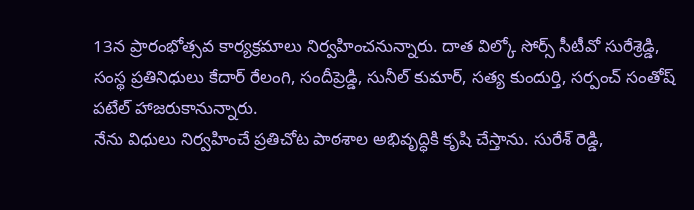13న ప్రారంభోత్సవ కార్యక్రమాలు నిర్వహించనున్నారు. దాత విల్కో సోర్స్ సీటీవో సురేశ్రెడ్డి, సంస్థ ప్రతినిధులు కేదార్ రేలంగి, సందీప్రెడ్డి, సునీల్ కుమార్, సత్య కుందుర్తి, సర్పంచ్ సంతోష్ పటేల్ హాజరుకానున్నారు.
నేను విధులు నిర్వహించే ప్రతిచోట పాఠశాల అభివృద్ధికి కృషి చేస్తాను. సురేశ్ రెడ్డి,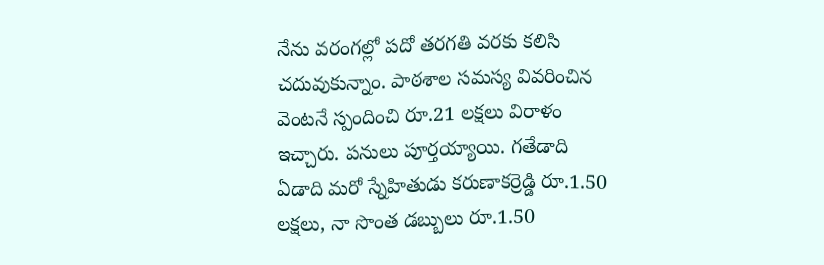నేను వరంగల్లో పదో తరగతి వరకు కలిసి చదువుకున్నాం. పాఠశాల సమస్య వివరించిన వెంటనే స్పందించి రూ.21 లక్షలు విరాళం ఇచ్చారు. పనులు పూర్తయ్యాయి. గతేడాది ఏడాది మరో స్నేహితుడు కరుణాకర్రెడ్డి రూ.1.50 లక్షలు, నా సొంత డబ్బులు రూ.1.50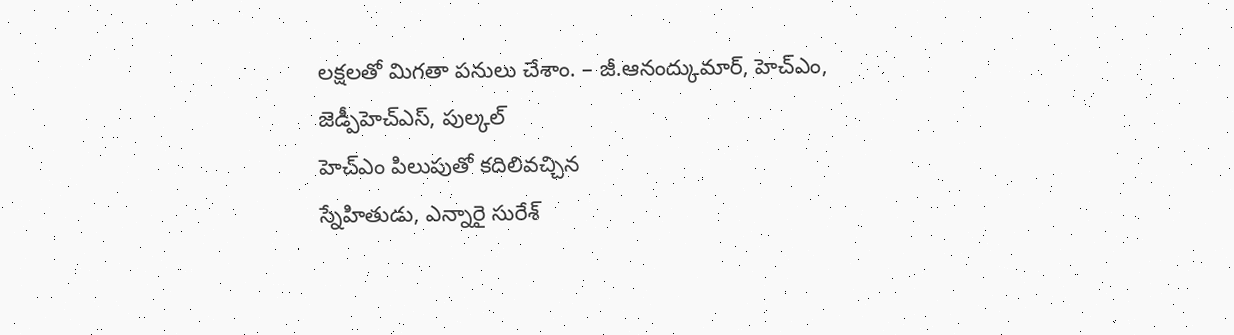లక్షలతో మిగతా పనులు చేశాం. – జీ.ఆనంద్కుమార్, హెచ్ఎం, జెడ్పీహెచ్ఎస్, పుల్కల్
హెచ్ఎం పిలుపుతో కదిలివచ్చిన
స్నేహితుడు, ఎన్నారై సురేశ్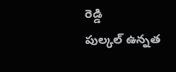రెడ్డి
పుల్కల్ ఉన్నత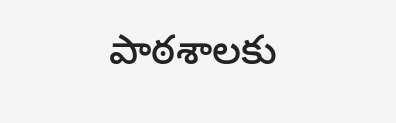పాఠశాలకు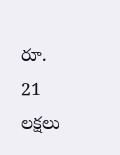రూ. 21 లక్షలు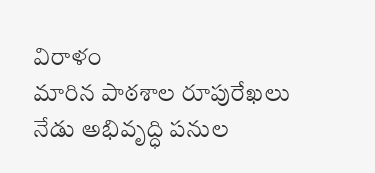విరాళం
మారిన పాఠశాల రూపురేఖలు
నేడు అభివృద్ధి పనుల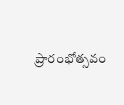ప్రారంభోత్సవం